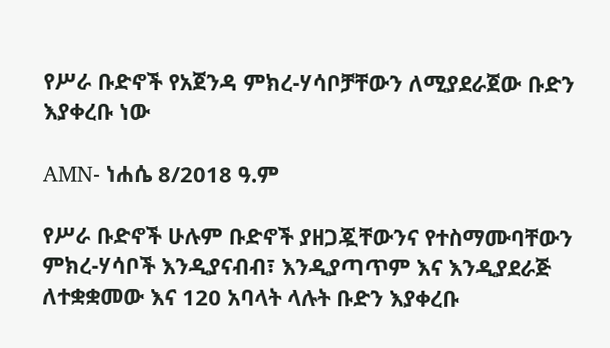የሥራ ቡድኖች የአጀንዳ ምክረ-ሃሳቦቻቸውን ለሚያደራጀው ቡድን እያቀረቡ ነው

AMN- ነሐሴ 8/2018 ዓ.ም

የሥራ ቡድኖች ሁሉም ቡድኖች ያዘጋጇቸውንና የተስማሙባቸውን ምክረ-ሃሳቦች እንዲያናብብ፣ እንዲያጣጥም እና እንዲያደራጅ ለተቋቋመው እና 120 አባላት ላሉት ቡድን እያቀረቡ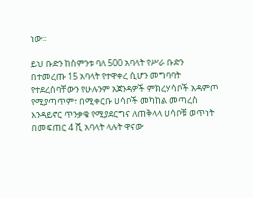ነው፡፡

ይህ ቡድን ከስምንቱ ባለ 500 አባላት የሥራ ቡድን በተመረጡ 15 አባላት የተዋቀረ ሲሆን መግባባት የተደረሰባቸውን የሁሉንም አጀንዳዎች ምክረሃሳቦች አዳምጦ የሚያጣጥም፣ በሚቀርቡ ሀሳቦች መካከል መጣረስ እንዳይኖር ጥንቃቄ የሚያደርግና ለጠቅላላ ሀሳቦቹ ወጥነት በመፍጠር 4 ሺ አባላት ላሉት ዋናው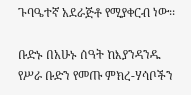ጉባዔተኛ አደራጅቶ የሚያቀርብ ነው፡፡

ቡድኑ በአሁኑ ሰዓት ከእያንዳንዱ የሥራ ቡድን የመጡ ምክረ-ሃሳቦችን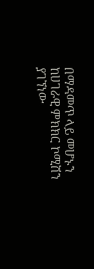በማዳመጥ ላይ መሆኑን ከሀገራዊ ምክክር ኮሚሽን ያገኘነው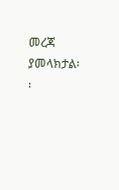መረጃ ያመላክታል፡፡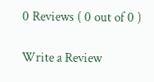0 Reviews ( 0 out of 0 )

Write a Review